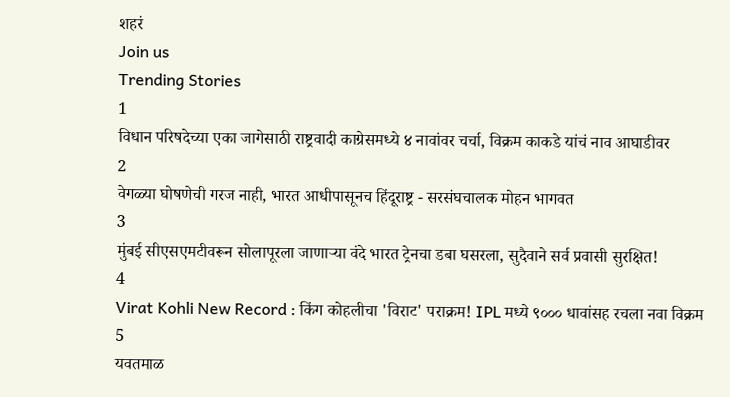शहरं
Join us
Trending Stories
1
विधान परिषदेच्या एका जागेसाठी राष्ट्रवादी काग्रेसमध्ये ४ नावांवर चर्चा, विक्रम काकडे यांचं नाव आघाडीवर
2
वेगळ्या घोषणेची गरज नाही, भारत आधीपासूनच हिंदूराष्ट्र - सरसंघचालक मोहन भागवत
3
मुंबई सीएसएमटीवरून सोलापूरला जाणाऱ्या वंदे भारत ट्रेनचा डबा घसरला, सुदैवाने सर्व प्रवासी सुरक्षित!
4
Virat Kohli New Record : किंग कोहलीचा 'विराट' पराक्रम! IPL मध्ये ९००० धावांसह रचला नवा विक्रम
5
यवतमाळ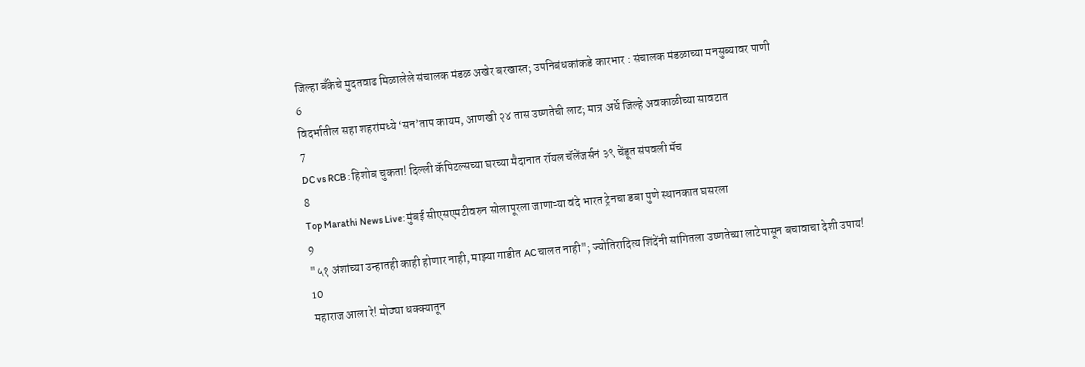जिल्हा बँकेचे मुदतवाढ मिळालेले संचालक मंडळ अखेर बरखास्त; उपनिबंधकांकडे कारभार : संचालक मंडळाच्या मनसुब्यावर पाणी
6
विदर्भातील सहा शहरांमध्ये ‘सन’ताप कायम, आणखी २४ तास उष्णतेची लाट; मात्र अर्धे जिल्हे अवकाळीच्या सावटात
7
DC vs RCB : हिशोब चुकता! दिल्ली कॅपिटल्सच्या घरच्या मैदानात रॉयल चॅलेंजर्सनं ३९ चेंडूत संपवली मॅच
8
Top Marathi News Live: मुंबई सीएसएमटीवरुन सोलापूरला जाणाऱ्या वंदे भारत ट्रेनचा डबा पुणे स्थानकात घसरला
9
"५१ अंशांच्या उन्हातही काही होणार नाही, माझ्या गाडीत AC चालत नाही"; ज्योतिरादित्य शिंदेंनी सांगितला उष्णतेच्या लाटेपासून बचावाचा देशी उपाय!
10
महाराज आला रे! मोठ्या धक्क्यातून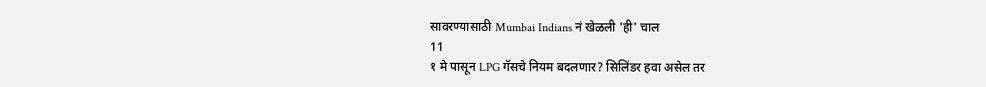सावरण्यासाठी Mumbai Indians नं खेळली 'ही' चाल
11
१ मे पासून LPG गॅसचे नियम बदलणार? सिलिंडर हवा असेल तर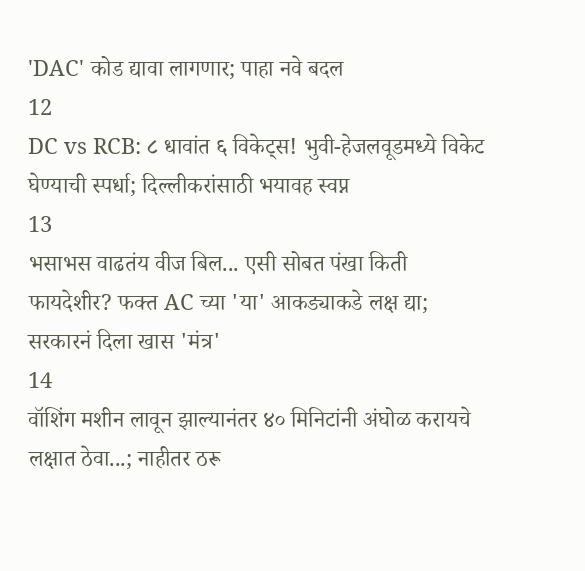'DAC' कोड द्यावा लागणार; पाहा नवे बदल
12
DC vs RCB: ८ धावांत ६ विकेट्स! भुवी-हेजलवूडमध्ये विकेट घेण्याची स्पर्धा; दिल्लीकरांसाठी भयावह स्वप्न
13
भसाभस वाढतंय वीज बिल... एसी सोबत पंखा किती फायदेशीर? फक्त AC च्या 'या' आकड्याकडे लक्ष द्या; सरकारनं दिला खास 'मंत्र'
14
वॉशिंग मशीन लावून झाल्यानंतर ४० मिनिटांनी अंघोळ करायचे लक्षात ठेवा...; नाहीतर ठरू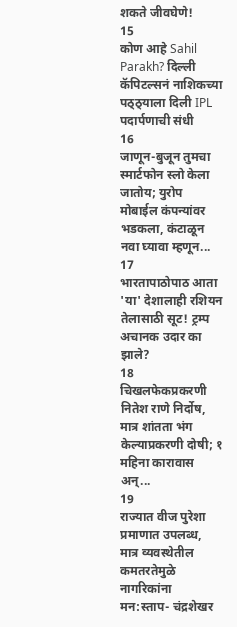शकते जीवघेणे!
15
कोण आहे Sahil Parakh? दिल्ली कॅपिटल्सनं नाशिकच्या पठ्ठ्याला दिली IPL पदार्पणाची संधी
16
जाणून-बुजून तुमचा स्मार्टफोन स्लो केला जातोय; युरोप मोबाईल कंपन्यांवर भडकला, कंटाळून नवा घ्यावा म्हणून...
17
भारतापाठोपाठ आता 'या' देशालाही रशियन तेलासाठी सूट! ट्रम्प अचानक उदार का झाले?
18
चिखलफेकप्रकरणी नितेश राणे निर्दोष, मात्र शांतता भंग केल्याप्रकरणी दोषी; १ महिना कारावास अन्...
19
राज्यात वीज पुरेशा प्रमाणात उपलब्ध, मात्र व्यवस्थेतील कमतरतेमुळे नागरिकांना मन:स्ताप- चंद्रशेखर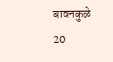बावनकुळे
20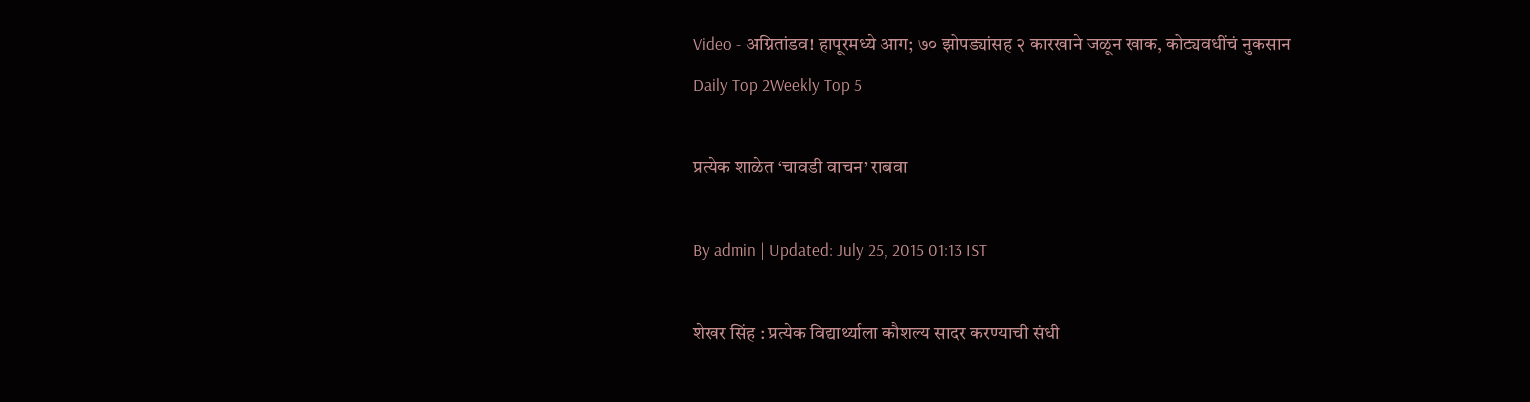Video - अग्नितांडव! हापूरमध्ये आग; ७० झोपड्यांसह २ कारखाने जळून खाक, कोट्यवधींचं नुकसान
Daily Top 2Weekly Top 5

प्रत्येक शाळेत ‘चावडी वाचन’ राबवा

By admin | Updated: July 25, 2015 01:13 IST

शेखर सिंह : प्रत्येक विद्यार्थ्याला कौशल्य सादर करण्याची संधी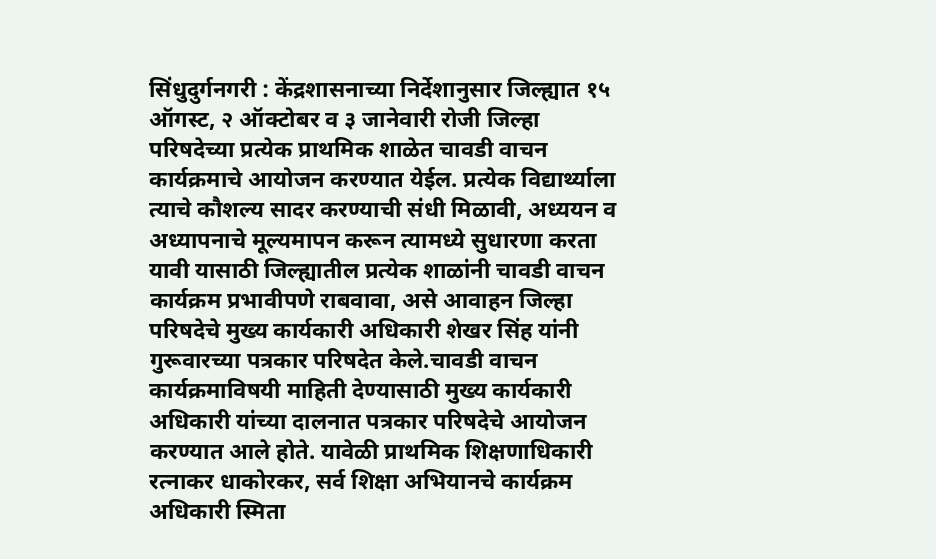सिंधुदुर्गनगरी : केंद्रशासनाच्या निर्देशानुसार जिल्ह्यात १५ ऑगस्ट, २ ऑक्टोबर व ३ जानेवारी रोजी जिल्हा परिषदेच्या प्रत्येक प्राथमिक शाळेत चावडी वाचन कार्यक्रमाचे आयोजन करण्यात येईल. प्रत्येक विद्यार्थ्याला त्याचे कौशल्य सादर करण्याची संधी मिळावी, अध्ययन व अध्यापनाचे मूल्यमापन करून त्यामध्ये सुधारणा करता यावी यासाठी जिल्ह्यातील प्रत्येक शाळांनी चावडी वाचन कार्यक्रम प्रभावीपणे राबवावा, असे आवाहन जिल्हा परिषदेचे मुख्य कार्यकारी अधिकारी शेखर सिंह यांनी गुरूवारच्या पत्रकार परिषदेत केले.चावडी वाचन कार्यक्रमाविषयी माहिती देण्यासाठी मुख्य कार्यकारी अधिकारी यांच्या दालनात पत्रकार परिषदेचे आयोजन करण्यात आले होते. यावेळी प्राथमिक शिक्षणाधिकारी रत्नाकर धाकोरकर, सर्व शिक्षा अभियानचे कार्यक्रम अधिकारी स्मिता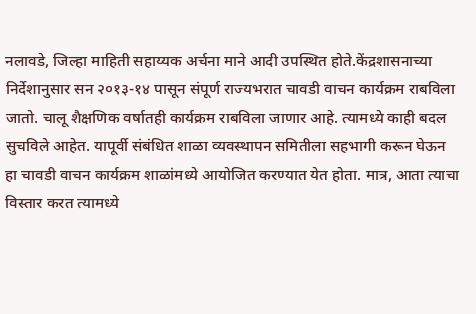नलावडे, जिल्हा माहिती सहाय्यक अर्चना माने आदी उपस्थित होते.केंद्रशासनाच्या निर्देशानुसार सन २०१३-१४ पासून संपूर्ण राज्यभरात चावडी वाचन कार्यक्रम राबविला जातो. चालू शैक्षणिक वर्षातही कार्यक्रम राबविला जाणार आहे. त्यामध्ये काही बदल सुचविले आहेत. यापूर्वी संबंधित शाळा व्यवस्थापन समितीला सहभागी करून घेऊन हा चावडी वाचन कार्यक्रम शाळांमध्ये आयोजित करण्यात येत होता. मात्र, आता त्याचा विस्तार करत त्यामध्ये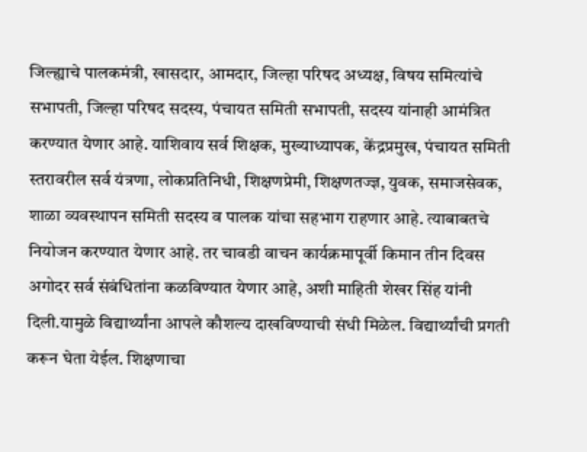जिल्ह्याचे पालकमंत्री, खासदार, आमदार, जिल्हा परिषद अध्यक्ष, विषय समित्यांचे सभापती, जिल्हा परिषद सदस्य, पंचायत समिती सभापती, सदस्य यांनाही आमंत्रित करण्यात येणार आहे. याशिवाय सर्व शिक्षक, मुख्याध्यापक, केंद्रप्रमुख, पंचायत समिती स्तरावरील सर्व यंत्रणा, लोकप्रतिनिधी, शिक्षणप्रेमी, शिक्षणतज्ज्ञ, युवक, समाजसेवक, शाळा व्यवस्थापन समिती सदस्य व पालक यांचा सहभाग राहणार आहे. त्याबाबतचे नियोजन करण्यात येणार आहे. तर चावडी वाचन कार्यक्रमापूर्वी किमान तीन दिवस अगोदर सर्व संबंधितांना कळविण्यात येणार आहे, अशी माहिती शेखर सिंह यांनी दिली.यामुळे विद्यार्थ्यांना आपले कौशल्य दाखविण्याची संधी मिळेल. विद्यार्थ्यांची प्रगती करून घेता येईल. शिक्षणाचा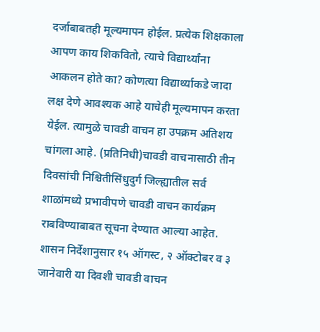दर्जाबाबतही मूल्यमापन होईल. प्रत्येक शिक्षकाला आपण काय शिकवितो, त्याचे विद्यार्थ्यांना आकलन होते का? कोणत्या विद्यार्थ्याकडे जादा लक्ष देणे आवश्यक आहे याचेही मूल्यमापन करता येईल. त्यामुळे चावडी वाचन हा उपक्रम अतिशय चांगला आहे. (प्रतिनिधी)चावडी वाचनासाठी तीन दिवसांची निश्चितीसिंधुदुर्ग जिल्ह्यातील सर्व शाळांमध्ये प्रभावीपणे चावडी वाचन कार्यक्रम राबविण्याबाबत सूचना देण्यात आल्या आहेत. शासन निर्देशानुसार १५ ऑगस्ट, २ ऑक्टोबर व ३ जानेवारी या दिवशी चावडी वाचन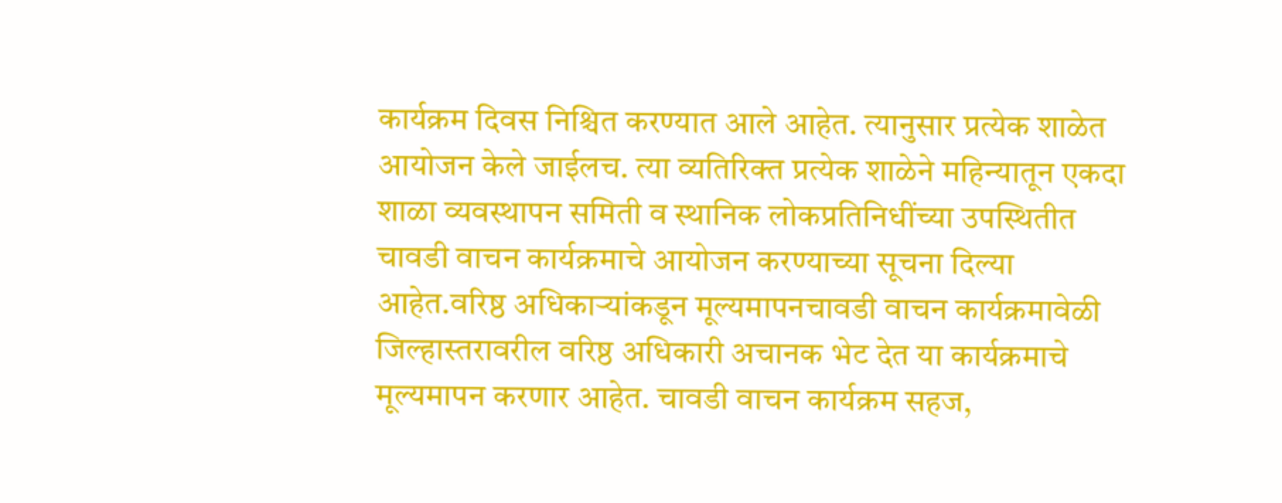कार्यक्रम दिवस निश्चित करण्यात आले आहेत. त्यानुसार प्रत्येक शाळेत आयोजन केले जाईलच. त्या व्यतिरिक्त प्रत्येक शाळेने महिन्यातून एकदा शाळा व्यवस्थापन समिती व स्थानिक लोकप्रतिनिधींच्या उपस्थितीत चावडी वाचन कार्यक्रमाचे आयोजन करण्याच्या सूचना दिल्या आहेत.वरिष्ठ अधिकाऱ्यांकडून मूल्यमापनचावडी वाचन कार्यक्रमावेळी जिल्हास्तरावरील वरिष्ठ अधिकारी अचानक भेट देत या कार्यक्रमाचे मूल्यमापन करणार आहेत. चावडी वाचन कार्यक्रम सहज,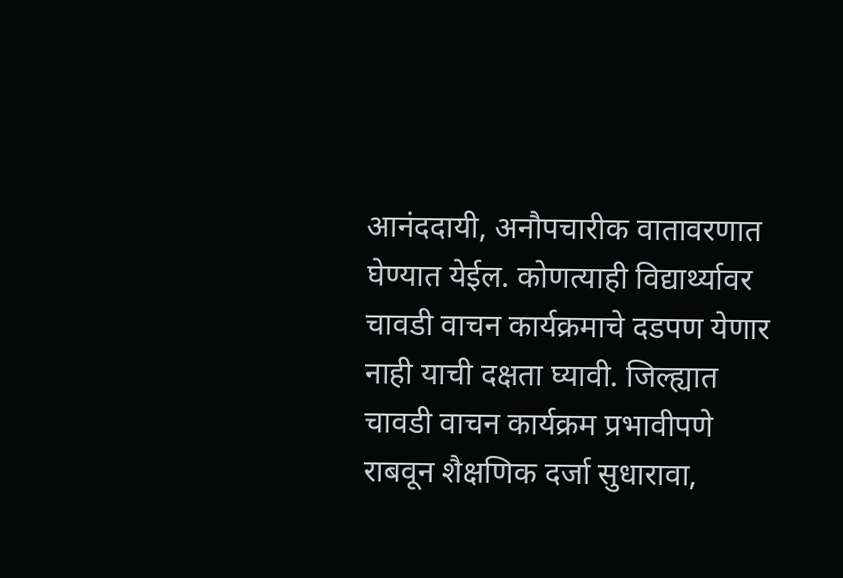आनंददायी, अनौपचारीक वातावरणात घेण्यात येईल. कोणत्याही विद्यार्थ्यावर चावडी वाचन कार्यक्रमाचे दडपण येणार नाही याची दक्षता घ्यावी. जिल्ह्यात चावडी वाचन कार्यक्रम प्रभावीपणे राबवून शैक्षणिक दर्जा सुधारावा,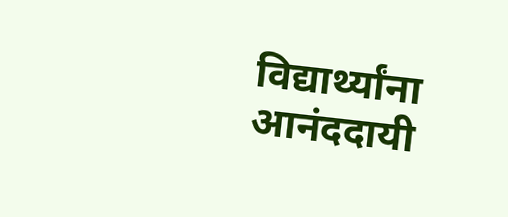विद्यार्थ्यांना आनंददायी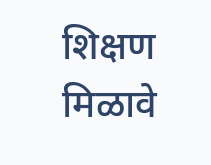शिक्षण मिळावे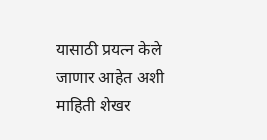यासाठी प्रयत्न केले जाणार आहेत अशी माहिती शेखर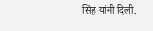सिंह यांनी दिली.